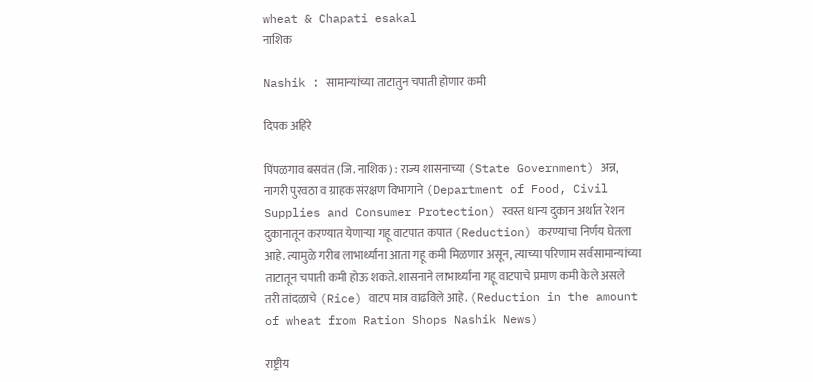wheat & Chapati esakal
नाशिक

Nashik : सामान्यांच्या ताटातुन चपाती होणार कमी

दिपक अहिरे

पिंपळगाव बसवंत (जि. नाशिक) : राज्य शासनाच्या (State Government) अन्न, नागरी पुरवठा व ग्राहक संरक्षण विभागाने (Department of Food, Civil Supplies and Consumer Protection) स्वस्त धान्य दुकान अर्थात रेशन दुकानातून करण्यात येणाऱ्या गहू वाटपात कपात (Reduction) करण्याचा निर्णय घेतला आहे. त्यामुळे गरीब लाभार्थ्यांना आता गहू कमी मिळणार असून, त्याच्या परिणाम सर्वसामान्यांच्या ताटातून चपाती कमी होऊ शकते. शासनाने लाभार्थ्यांना गहू वाटपाचे प्रमाण कमी केले असले तरी तांदळाचे (Rice) वाटप मात्र वाढविले आहे. (Reduction in the amount of wheat from Ration Shops Nashik News)

राष्ट्रीय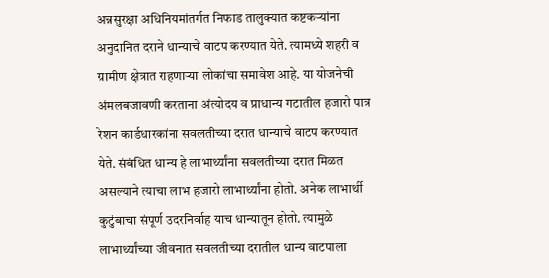अन्नसुरक्षा अधिनियमांतर्गत निफाड तालुक्यात कष्टकऱ्यांना अनुदानित दराने धान्याचे वाटप करण्यात येते. त्यामध्ये शहरी व ग्रामीण क्षेत्रात राहणाऱ्या लोकांचा समावेश आहे. या योजनेची अंमलबजावणी करताना अंत्योदय व प्राधान्य गटातील हजारो पात्र रेशन कार्डधारकांना सवलतीच्या दरात धान्याचे वाटप करण्यात येते. संबंधित धान्य हे लाभार्थ्यांना सवलतीच्या दरात मिळत असल्याने त्याचा लाभ हजारो लाभार्थ्यांना होतो. अनेक लाभार्थी कुटुंबाचा संपूर्ण उदरनिर्वाह याच धान्यातून होतो. त्यामुळे लाभार्थ्यांच्या जीवनात सवलतीच्या दरातील धान्य वाटपाला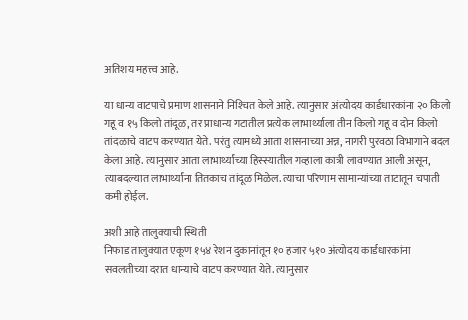अतिशय महत्त्व आहे.

या धान्य वाटपाचे प्रमाण शासनाने निश्‍चित केले आहे. त्यानुसार अंत्योदय कार्डधारकांना २० किलो गहू व १५ किलो तांदूळ, तर प्राधान्य गटातील प्रत्येक लाभार्थ्याला तीन किलो गहू व दोन किलो तांदळाचे वाटप करण्यात येते. परंतु त्यामध्ये आता शासनाच्या अन्न, नागरी पुरवठा विभागाने बदल केला आहे. त्यानुसार आता लाभार्थ्यांच्या हिस्स्यातील गव्हाला कात्री लावण्यात आली असून, त्याबदल्यात लाभार्थ्यांना तितकाच तांदूळ मिळेल. त्याचा परिणाम सामान्यांच्या ताटातून चपाती कमी होईल.

अशी आहे तालुक्याची स्थिती
निफाड तालुक्यात एकूण १५४ रेशन दुकानांतून १० हजार ५१० अंत्योदय कार्डधारकांना सवलतीच्या दरात धान्याचे वाटप करण्यात येते. त्यानुसार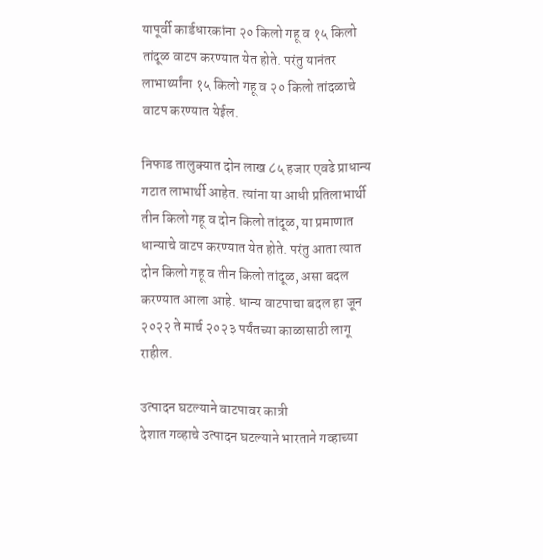यापूर्वी कार्डधारकांना २० किलो गहू व १५ किलो तांदूळ वाटप करण्यात येत होते. परंतु यानंतर लाभार्थ्यांना १५ किलो गहू व २० किलो तांदळाचे वाटप करण्यात येईल.

निफाड तालुक्यात दोन लाख ८५ हजार एवढे प्राधान्य गटात लाभार्थी आहेत. त्यांना या आधी प्रतिलाभार्थी तीन किलो गहू व दोन किलो तांदूळ, या प्रमाणात धान्याचे वाटप करण्यात येत होते. परंतु आता त्यात दोन किलो गहू व तीन किलो तांदूळ, असा बदल करण्यात आला आहे. धान्य वाटपाचा बदल हा जून २०२२ ते मार्च २०२३ पर्यंतच्या काळासाठी लागू राहील.

उत्पादन घटल्याने वाटपावर कात्री
देशात गव्हाचे उत्पादन घटल्याने भारताने गव्हाच्या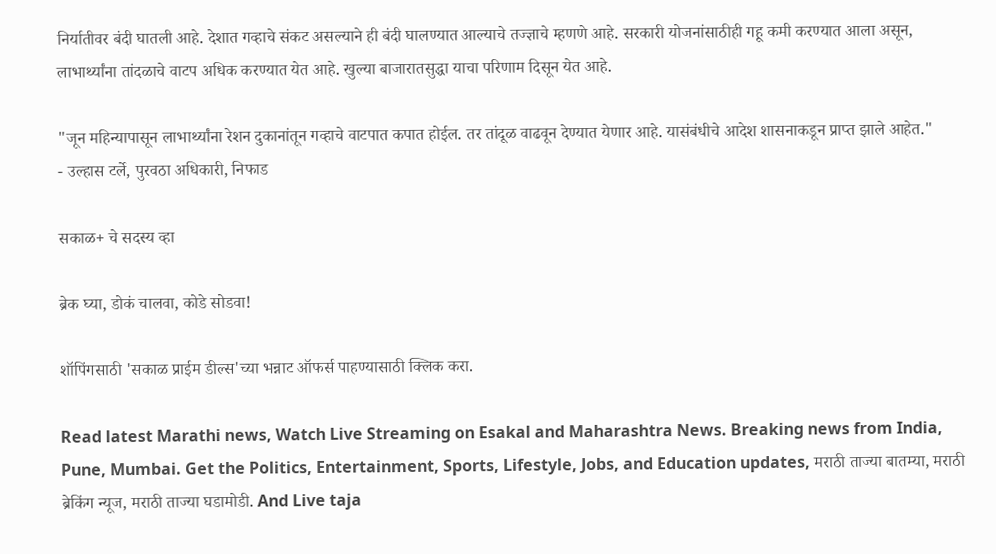निर्यातीवर बंदी घातली आहे. देशात गव्हाचे संकट असल्याने ही बंदी घालण्यात आल्याचे तज्ज्ञाचे म्हणणे आहे. सरकारी योजनांसाठीही गहू कमी करण्यात आला असून, लाभार्थ्यांना तांदळाचे वाटप अधिक करण्यात येत आहे. खुल्या बाजारातसुद्धा याचा परिणाम दिसून येत आहे.

"जून महिन्यापासून लाभार्थ्यांना रेशन दुकानांतून गव्हाचे वाटपात कपात होईल. तर तांदूळ वाढवून देण्यात येणार आहे. यासंबंधीचे आदेश शासनाकडून प्राप्त झाले आहेत."
- उल्हास टर्ले, पुरवठा अधिकारी, निफाड

सकाळ+ चे सदस्य व्हा

ब्रेक घ्या, डोकं चालवा, कोडे सोडवा!

शॉपिंगसाठी 'सकाळ प्राईम डील्स'च्या भन्नाट ऑफर्स पाहण्यासाठी क्लिक करा.

Read latest Marathi news, Watch Live Streaming on Esakal and Maharashtra News. Breaking news from India, Pune, Mumbai. Get the Politics, Entertainment, Sports, Lifestyle, Jobs, and Education updates, मराठी ताज्या बातम्या, मराठी ब्रेकिंग न्यूज, मराठी ताज्या घडामोडी. And Live taja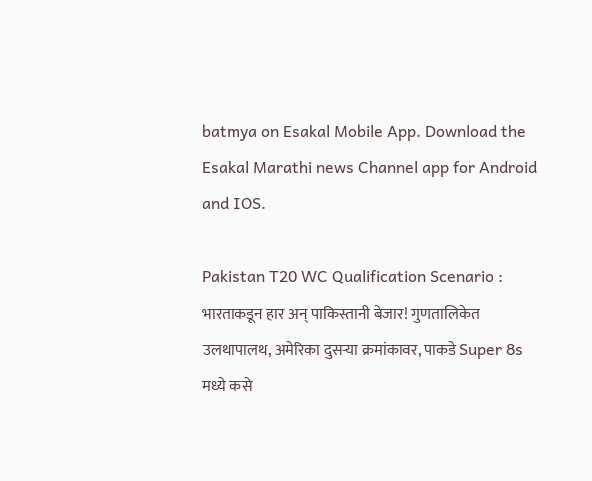batmya on Esakal Mobile App. Download the Esakal Marathi news Channel app for Android and IOS.

Pakistan T20 WC Qualification Scenario : भारताकडून हार अन् पाकिस्तानी बेजार! गुणतालिकेत उलथापालथ, अमेरिका दुसऱ्या क्रमांकावर, पाकडे Super 8s मध्ये कसे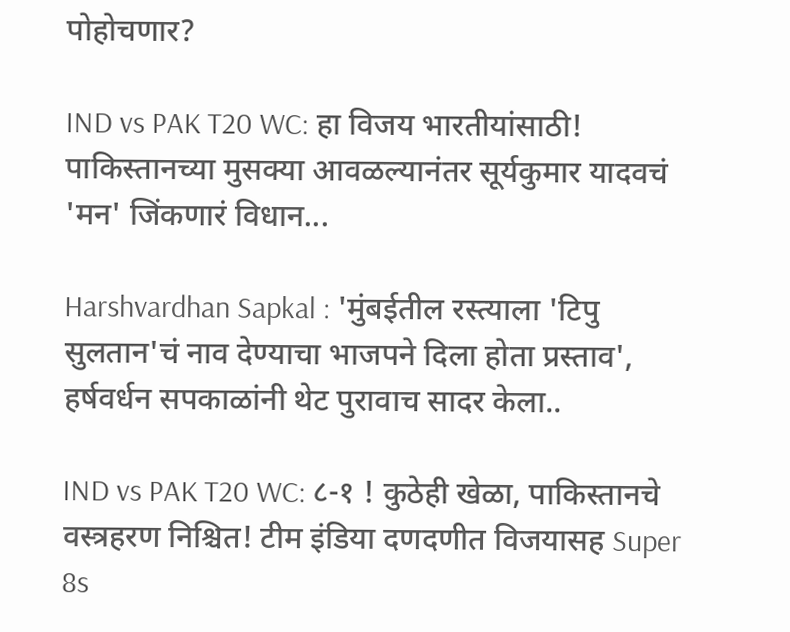पोहोचणार?

IND vs PAK T20 WC: हा विजय भारतीयांसाठी! पाकिस्तानच्या मुसक्या आवळल्यानंतर सूर्यकुमार यादवचं 'मन' जिंकणारं विधान...

Harshvardhan Sapkal : 'मुंबईतील रस्त्याला 'टिपु सुलतान'चं नाव देण्याचा भाजपने दिला होता प्रस्ताव', हर्षवर्धन सपकाळांनी थेट पुरावाच सादर केला..

IND vs PAK T20 WC: ८-१ ! कुठेही खेळा, पाकिस्तानचे वस्त्रहरण निश्चित! टीम इंडिया दणदणीत विजयासह Super 8s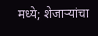मध्ये; शेजाऱ्यांचा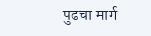पुढचा मार्ग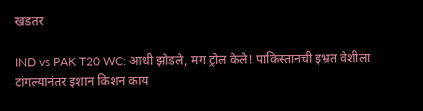खडतर

IND vs PAK T20 WC: आधी झोडले, मग ट्रोल केले! पाकिस्तानची इभ्रत वेशीला टांगल्यानंतर इशान किशन काय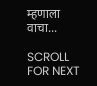म्हणाला वाचा...

SCROLL FOR NEXT